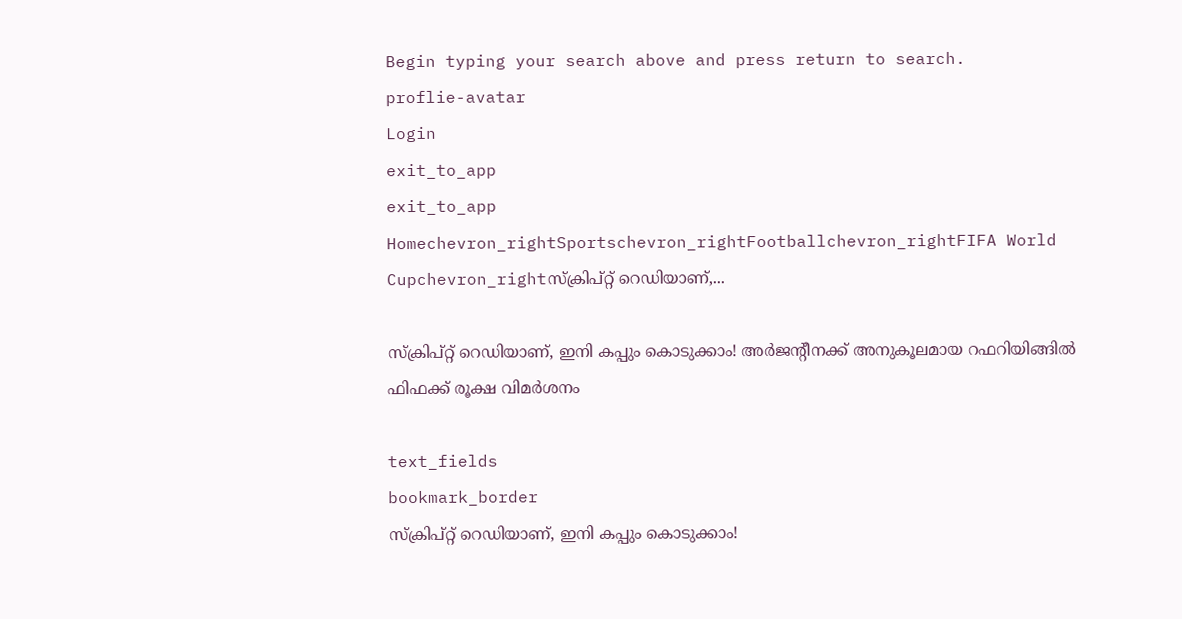Begin typing your search above and press return to search.
proflie-avatar
Login
exit_to_app
exit_to_app
Homechevron_rightSportschevron_rightFootballchevron_rightFIFA World Cupchevron_rightസ്ക്രിപ്റ്റ് റെഡിയാണ്,...

സ്ക്രിപ്റ്റ് റെഡിയാണ്, ഇനി കപ്പും കൊടുക്കാം! അർജന്റീനക്ക് അനുകൂലമായ റഫറിയിങ്ങിൽ ഫിഫക്ക് രൂക്ഷ വിമർശനം

text_fields
bookmark_border
സ്ക്രിപ്റ്റ് റെഡിയാണ്, ഇനി കപ്പും കൊടുക്കാം!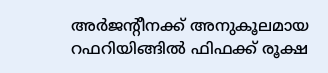അർജന്റീനക്ക് അനുകൂലമായ റഫറിയിങ്ങിൽ ഫിഫക്ക് രൂക്ഷ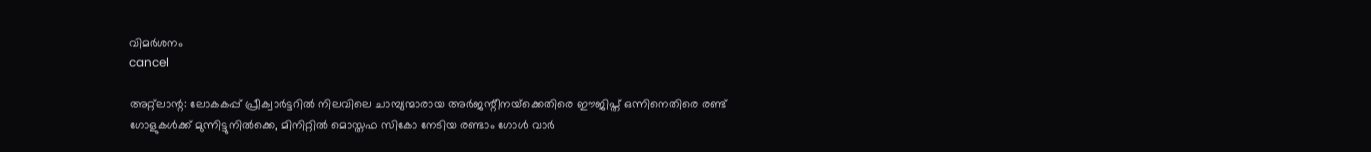വിമർശനം
cancel

അറ്റ്‌ലാന്റ: ലോകകപ്പ് പ്രീക്വാർട്ടറിൽ നിലവിലെ ചാമ്പ്യന്മാരായ അർജന്റീനയ്‌ക്കെതിരെ ഈജിപ്ത് ഒന്നിനെതിരെ രണ്ട് ഗോളുകൾക്ക് മുന്നിട്ടുനിൽക്കെ, മിനിറ്റിൽ മൊസ്തഫ സികോ നേടിയ രണ്ടാം ഗോൾ വാർ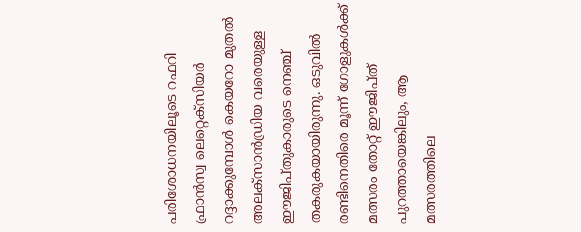പരിശോധനയിലൂടെ റഫറി ഫ്രാൻസ്വ ലെറ്റെക്‌സിയർ റദ്ദാക്കുമ്പോൾ കെയറോ മുതൽ അലക്‌സാൻഡ്രിയ വരെയുള്ള ഈജിപ്തുകാരുടെ നെഞ്ച് തകരുകയായിരുന്നു. ഒടുവിൽ രണ്ടിനെതിരെ മൂന്ന് ഗോളുകൾക്ക് മത്സരം തോറ്റ് ഈജിപ്ത് പുറത്തായെങ്കിലും, ആ മത്സരത്തിലെ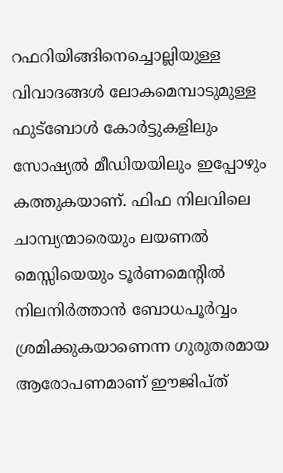റഫറിയിങ്ങിനെച്ചൊല്ലിയുള്ള വിവാദങ്ങൾ ലോകമെമ്പാടുമുള്ള ഫുട്ബോൾ കോർട്ടുകളിലും സോഷ്യൽ മീഡിയയിലും ഇപ്പോഴും കത്തുകയാണ്. ഫിഫ നിലവിലെ ചാമ്പ്യന്മാരെയും ലയണൽ മെസ്സിയെയും ടൂർണമെന്റിൽ നിലനിർത്താൻ ബോധപൂർവ്വം ശ്രമിക്കുകയാണെന്ന ഗുരുതരമായ ആരോപണമാണ് ഈജിപ്ത്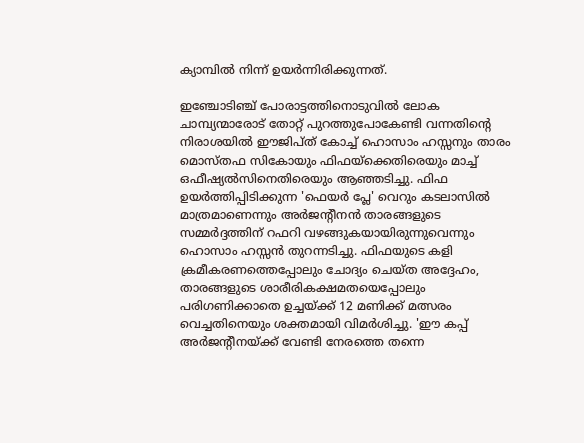ക്യാമ്പിൽ നിന്ന് ഉയർന്നിരിക്കുന്നത്.

ഇഞ്ചോടിഞ്ച് പോരാട്ടത്തിനൊടുവിൽ ലോക ചാമ്പ്യന്മാരോട് തോറ്റ് പുറത്തുപോകേണ്ടി വന്നതിന്റെ നിരാശയിൽ ഈജിപ്ത് കോച്ച് ഹൊസാം ഹസ്സനും താരം മൊസ്തഫ സികോയും ഫിഫയ്‌ക്കെതിരെയും മാച്ച് ഒഫീഷ്യൽസിനെതിരെയും ആഞ്ഞടിച്ചു. ഫിഫ ഉയർത്തിപ്പിടിക്കുന്ന 'ഫെയർ പ്ലേ' വെറും കടലാസിൽ മാത്രമാണെന്നും അർജന്റീനൻ താരങ്ങളുടെ സമ്മർദ്ദത്തിന് റഫറി വഴങ്ങുകയായിരുന്നുവെന്നും ഹൊസാം ഹസ്സൻ തുറന്നടിച്ചു. ഫിഫയുടെ കളി ക്രമീകരണത്തെപ്പോലും ചോദ്യം ചെയ്ത അദ്ദേഹം, താരങ്ങളുടെ ശാരീരികക്ഷമതയെപ്പോലും പരിഗണിക്കാതെ ഉച്ചയ്ക്ക് 12 മണിക്ക് മത്സരം വെച്ചതിനെയും ശക്തമായി വിമർശിച്ചു. 'ഈ കപ്പ് അർജന്റീനയ്ക്ക് വേണ്ടി നേരത്തെ തന്നെ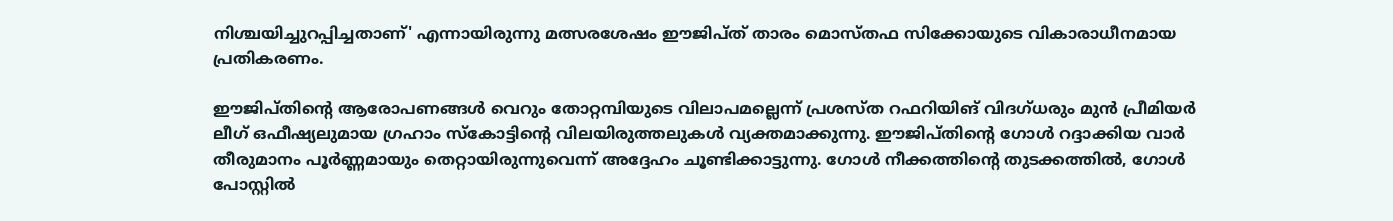നിശ്ചയിച്ചുറപ്പിച്ചതാണ്' എന്നായിരുന്നു മത്സരശേഷം ഈജിപ്ത് താരം മൊസ്തഫ സിക്കോയുടെ വികാരാധീനമായ പ്രതികരണം.

ഈജിപ്തിന്റെ ആരോപണങ്ങൾ വെറും തോറ്റമ്പിയുടെ വിലാപമല്ലെന്ന് പ്രശസ്ത റഫറിയിങ് വിദഗ്ധരും മുൻ പ്രീമിയർ ലീഗ് ഒഫീഷ്യലുമായ ഗ്രഹാം സ്‌കോട്ടിന്റെ വിലയിരുത്തലുകൾ വ്യക്തമാക്കുന്നു. ഈജിപ്തിന്റെ ഗോൾ റദ്ദാക്കിയ വാർ തീരുമാനം പൂർണ്ണമായും തെറ്റായിരുന്നുവെന്ന് അദ്ദേഹം ചൂണ്ടിക്കാട്ടുന്നു. ഗോൾ നീക്കത്തിന്റെ തുടക്കത്തിൽ, ഗോൾ പോസ്റ്റിൽ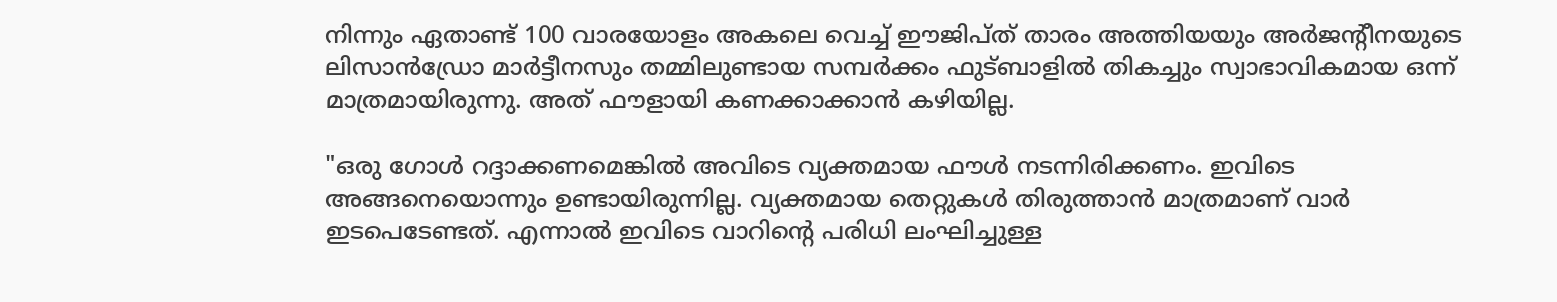നിന്നും ഏതാണ്ട് 100 വാരയോളം അകലെ വെച്ച് ഈജിപ്ത് താരം അത്തിയയും അർജന്റീനയുടെ ലിസാൻഡ്രോ മാർട്ടീനസും തമ്മിലുണ്ടായ സമ്പർക്കം ഫുട്ബാളിൽ തികച്ചും സ്വാഭാവികമായ ഒന്ന് മാത്രമായിരുന്നു. അത് ഫൗളായി കണക്കാക്കാൻ കഴിയില്ല.

"ഒരു ഗോൾ റദ്ദാക്കണമെങ്കിൽ അവിടെ വ്യക്തമായ ഫൗൾ നടന്നിരിക്കണം. ഇവിടെ അങ്ങനെയൊന്നും ഉണ്ടായിരുന്നില്ല. വ്യക്തമായ തെറ്റുകൾ തിരുത്താൻ മാത്രമാണ് വാർ ഇടപെടേണ്ടത്. എന്നാൽ ഇവിടെ വാറിന്റെ പരിധി ലംഘിച്ചുള്ള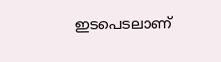ഇടപെടലാണ്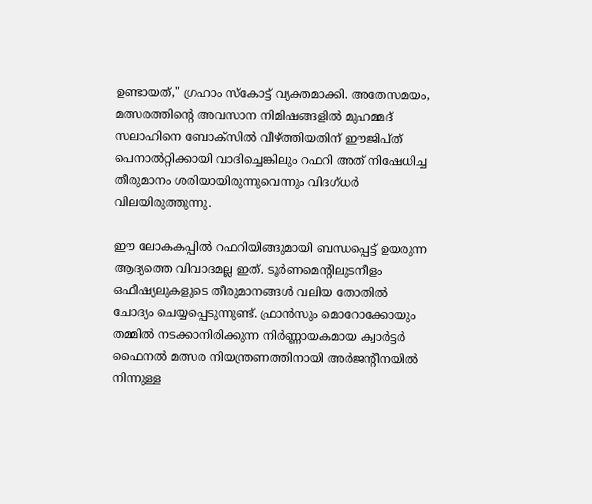ഉണ്ടായത്," ഗ്രഹാം സ്‌കോട്ട് വ്യക്തമാക്കി. അതേസമയം, മത്സരത്തിന്റെ അവസാന നിമിഷങ്ങളിൽ മുഹമ്മദ് സലാഹിനെ ബോക്സിൽ വീഴ്ത്തിയതിന് ഈജിപ്ത് പെനാൽറ്റിക്കായി വാദിച്ചെങ്കിലും റഫറി അത് നിഷേധിച്ച തീരുമാനം ശരിയായിരുന്നുവെന്നും വിദഗ്ധർ വിലയിരുത്തുന്നു.

ഈ ലോകകപ്പിൽ റഫറിയിങ്ങുമായി ബന്ധപ്പെട്ട് ഉയരുന്ന ആദ്യത്തെ വിവാദമല്ല ഇത്. ടൂർണമെന്റിലുടനീളം ഒഫീഷ്യലുകളുടെ തീരുമാനങ്ങൾ വലിയ തോതിൽ ചോദ്യം ചെയ്യപ്പെടുന്നുണ്ട്. ഫ്രാൻസും മൊറോക്കോയും തമ്മിൽ നടക്കാനിരിക്കുന്ന നിർണ്ണായകമായ ക്വാർട്ടർ ഫൈനൽ മത്സര നിയന്ത്രണത്തിനായി അർജന്റീനയിൽ നിന്നുള്ള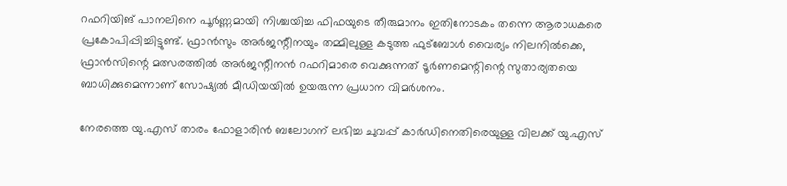റഫറിയിങ് പാനലിനെ പൂർണ്ണമായി നിശ്ചയിച്ച ഫിഫയുടെ തീരുമാനം ഇതിനോടകം തന്നെ ആരാധകരെ പ്രകോപിപ്പിച്ചിട്ടുണ്ട്. ഫ്രാൻസും അർജന്റീനയും തമ്മിലുള്ള കടുത്ത ഫുട്ബോൾ വൈര്യം നിലനിൽക്കെ, ഫ്രാൻസിന്റെ മത്സരത്തിൽ അർജന്റീനൻ റഫറിമാരെ വെക്കുന്നത് ടൂർണമെന്റിന്റെ സുതാര്യതയെ ബാധിക്കുമെന്നാണ് സോഷ്യൽ മീഡിയയിൽ ഉയരുന്ന പ്രധാന വിമർശനം.

നേരത്തെ യു.എസ് താരം ഫോളാരിൻ ബലോഗന് ലഭിച്ച ചുവപ്പ് കാർഡിനെതിരെയുള്ള വിലക്ക് യു.എസ്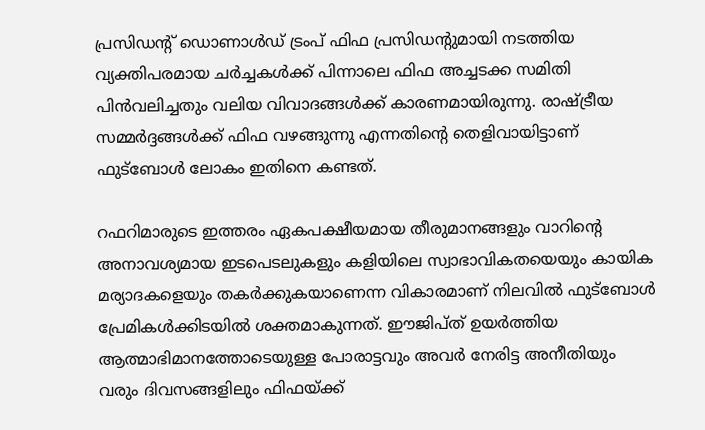പ്രസിഡന്റ് ഡൊണാൾഡ് ട്രംപ് ഫിഫ പ്രസിഡന്റുമായി നടത്തിയ വ്യക്തിപരമായ ചർച്ചകൾക്ക് പിന്നാലെ ഫിഫ അച്ചടക്ക സമിതി പിൻവലിച്ചതും വലിയ വിവാദങ്ങൾക്ക് കാരണമായിരുന്നു. രാഷ്ട്രീയ സമ്മർദ്ദങ്ങൾക്ക് ഫിഫ വഴങ്ങുന്നു എന്നതിന്റെ തെളിവായിട്ടാണ് ഫുട്ബോൾ ലോകം ഇതിനെ കണ്ടത്.

റഫറിമാരുടെ ഇത്തരം ഏകപക്ഷീയമായ തീരുമാനങ്ങളും വാറിന്റെ അനാവശ്യമായ ഇടപെടലുകളും കളിയിലെ സ്വാഭാവികതയെയും കായിക മര്യാദകളെയും തകർക്കുകയാണെന്ന വികാരമാണ് നിലവിൽ ഫുട്ബോൾ പ്രേമികൾക്കിടയിൽ ശക്തമാകുന്നത്. ഈജിപ്ത് ഉയർത്തിയ ആത്മാഭിമാനത്തോടെയുള്ള പോരാട്ടവും അവർ നേരിട്ട അനീതിയും വരും ദിവസങ്ങളിലും ഫിഫയ്ക്ക്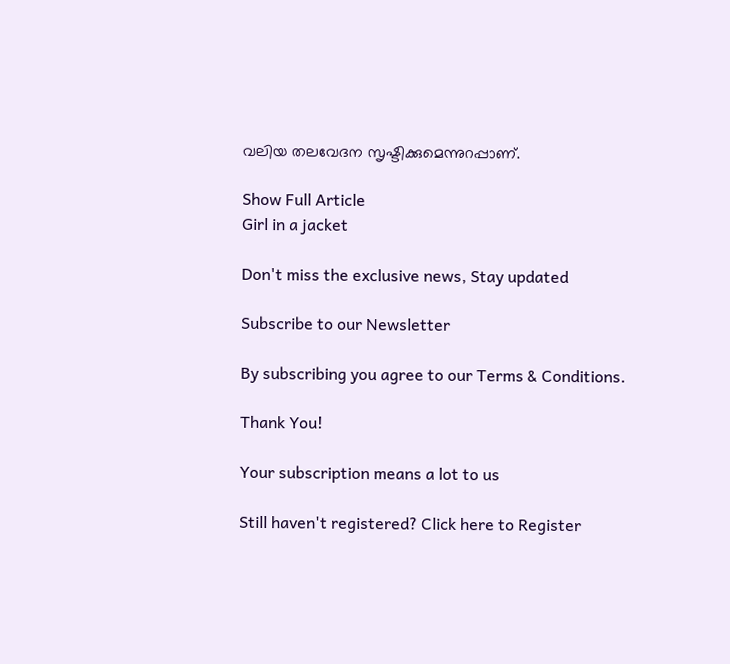വലിയ തലവേദന സൃഷ്ടിക്കുമെന്നുറപ്പാണ്.

Show Full Article
Girl in a jacket

Don't miss the exclusive news, Stay updated

Subscribe to our Newsletter

By subscribing you agree to our Terms & Conditions.

Thank You!

Your subscription means a lot to us

Still haven't registered? Click here to Register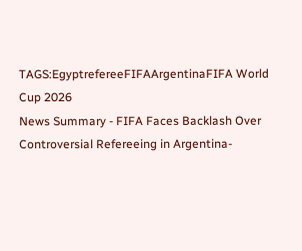TAGS:EgyptrefereeFIFAArgentinaFIFA World Cup 2026
News Summary - FIFA Faces Backlash Over Controversial Refereeing in Argentina-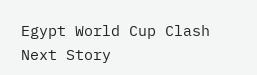Egypt World Cup Clash
Next Story